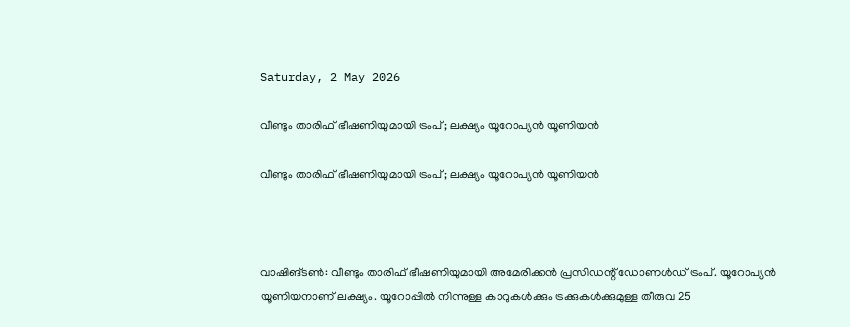Saturday, 2 May 2026

വീണ്ടും താരിഫ് ഭീഷണിയുമായി ട്രംപ്; ലക്ഷ്യം യൂറോപ്യൻ യൂണിയൻ

വീണ്ടും താരിഫ് ഭീഷണിയുമായി ട്രംപ്; ലക്ഷ്യം യൂറോപ്യൻ യൂണിയൻ



വാഷിങ്ടൺ: വീണ്ടും താരിഫ് ഭീഷണിയുമായി അമേരിക്ക‍ൻ പ്രസിഡന്റ് ഡോണൾഡ് ട്രംപ്. യൂറോപ്യൻ യൂണിയനാണ് ലക്ഷ്യം. യൂറോപ്പിൽ നിന്നുള്ള കാറുകൾക്കും ട്രക്കുകൾക്കുമുള്ള തീരുവ 25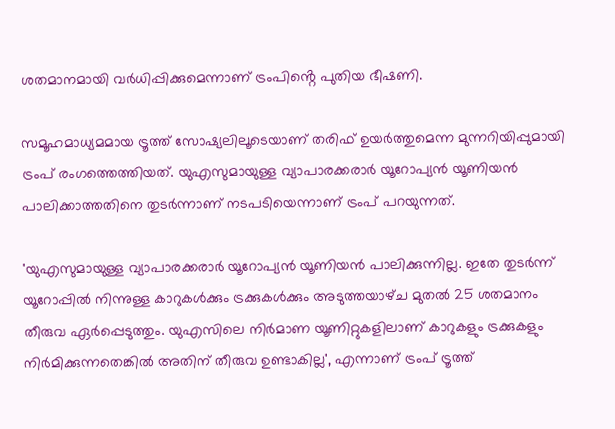ശതമാനമായി വർധിപ്പിക്കുമെന്നാണ് ട്രംപിൻ്റെ പുതിയ ഭീഷണി.

സമൂഹമാധ്യമമായ ട്രൂത്ത് സോഷ്യലിലൂടെയാണ് തരിഫ് ഉയർത്തുമെന്ന മുന്നറിയിപ്പുമായി ട്രംപ് രംഗത്തെത്തിയത്. യുഎസുമായുള്ള വ്യാപാരക്കരാർ യൂറോപ്യൻ യൂണിയൻ പാലിക്കാത്തതിനെ തുടർന്നാണ് നടപടിയെന്നാണ് ട്രംപ് പറയുന്നത്.

'യുഎസുമായുള്ള വ്യാപാരക്കരാർ യൂറോപ്യൻ യൂണിയൻ പാലിക്കുന്നില്ല. ഇതേ തുടർന്ന് യൂറോപ്പിൽ നിന്നുള്ള കാറുകൾക്കും ട്രക്കുകൾക്കും അടുത്തയാഴ്‌ച മുതൽ 25 ശതമാനം തീരുവ ഏർപ്പെടുത്തും. യുഎസിലെ നിർമാണ യൂണിറ്റുകളിലാണ് കാറുകളും ട്രക്കുകളും നിർമിക്കുന്നതെങ്കിൽ അതിന് തീരുവ ഉണ്ടാകില്ല', എന്നാണ് ട്രംപ് ട്രൂത്ത്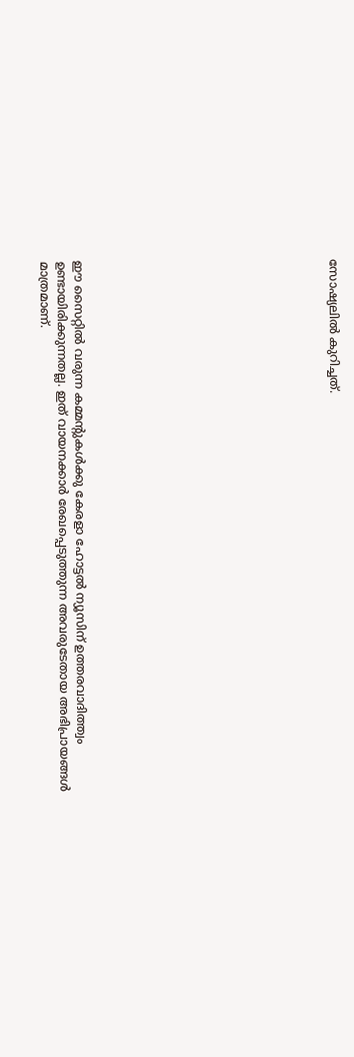സോഷ്യലിൽ കുറിച്ചത്.














ഈ സൈറ്റിൽ വരുന്ന കമ്മന്റുകൾക്കു കേരളാ ഹോട്ടൽ ന്യൂസിന് ഉത്തരവാദിത്ത്വം ഉണ്ടായിരിക്കുന്നതല്ല. ഇത് വായനക്കാർ രേഖപ്പെടുത്തുന്ന അവരുടേതായ അഭിപ്രായങ്ങൾ മാത്രമാണ്.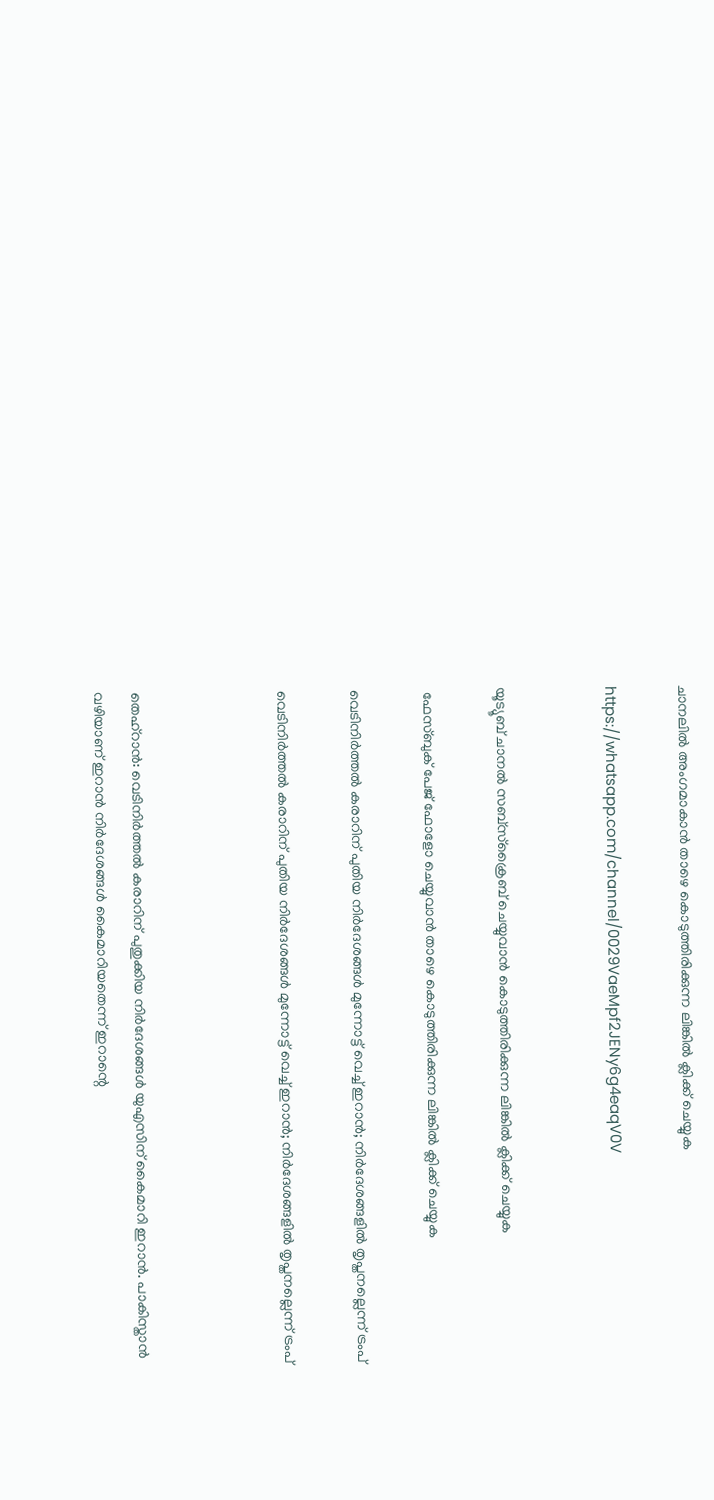ചാനലിൽ അംഗമാകാൻ താഴെ കൊടുത്തിരിക്കുന്ന ലിങ്കിൽ ക്ലിക്ക് ചെയ്യുക

https://whatsapp.com/channel/0029VaeMpf2JENy6g4eaqV0V


യൂട്യൂബ് ചാനൽ സബ്സ്ക്രൈബ് ചെയ്യുവാൻ കൊടുത്തിരിക്കുന്ന ലിങ്കിൽ ക്ലിക്ക് ചെയ്യുക

 ഫേസ്ബുക് പേജ് ഫോളോ ചെയ്യുവാൻ താഴെ കൊടുത്തിരിക്കുന്ന ലിങ്കിൽ ക്ലിക്ക് ചെയ്യുക

വെടിനിര്‍ത്തൽ കരാറിന് പുതിയ നിര്‍ദേശങ്ങള്‍ മുന്നോട്ട് വെച്ച് ഇറാന്‍; നിർദേശങ്ങളിൽ തൃപ്തനല്ലെന്ന് ട്രംപ്

വെടിനിര്‍ത്തൽ കരാറിന് പുതിയ നിര്‍ദേശങ്ങള്‍ മുന്നോട്ട് വെച്ച് ഇറാന്‍; നിർദേശങ്ങളിൽ തൃപ്തനല്ലെന്ന് ട്രംപ്



തെഹ്‌റാന്‍: വെടിനിര്‍ത്തല്‍ കരാറിന് പുതുക്കിയ നിർദേശങ്ങൾ യുഎസിന് കൈമാറി ഇറാൻ. പാകിസ്താന്‍ വഴിയാണ് ഇറാൻ നിർദേശങ്ങൾ കൈമാറിയതെന്ന് ഇറാന്റെ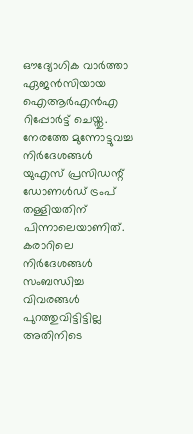ഔദ്യോഗിക വാര്‍ത്താ ഏജന്‍സിയായ ഐആര്‍എന്‍എ റിപ്പോര്‍ട്ട് ചെയ്തു. നേരത്തേ മുന്നോട്ടുവച്ച നിര്‍ദേശങ്ങള്‍ യുഎസ് പ്രസിഡന്റ് ഡോണള്‍ഡ് ട്രംപ് തള്ളിയതിന് പിന്നാലെയാണിത്. കരാറിലെ നിര്‍ദേശങ്ങള്‍ സംബന്ധിച്ച വിവരങ്ങള്‍ പുറത്തുവിട്ടിട്ടില്ല അതിനിടെ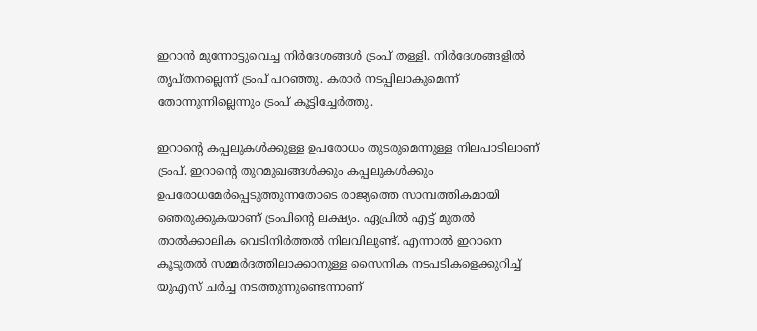ഇറാൻ മുന്നോട്ടുവെച്ച നിർദേശങ്ങൾ ട്രംപ് തള്ളി. നിർദേശങ്ങളിൽ തൃപ്തനല്ലെന്ന് ട്രംപ് പറഞ്ഞു. കരാർ നടപ്പിലാകുമെന്ന് തോന്നുന്നില്ലെന്നും ട്രംപ് കൂട്ടിച്ചേർത്തു.

ഇറാന്റെ കപ്പലുകള്‍ക്കുള്ള ഉപരോധം തുടരുമെന്നുള്ള നിലപാടിലാണ് ട്രംപ്. ഇറാന്‍റെ തുറമുഖങ്ങള്‍ക്കും കപ്പലുകള്‍ക്കും ഉപരോധമേര്‍പ്പെടുത്തുന്നതോടെ രാജ്യത്തെ സാമ്പത്തികമായി ഞെരുക്കുകയാണ് ട്രംപിൻ്റെ ലക്ഷ്യം. ഏപ്രില്‍ എട്ട് മുതല്‍ താല്‍ക്കാലിക വെടിനിര്‍ത്തല്‍ നിലവിലുണ്ട്. എന്നാല്‍ ഇറാനെ കൂടുതല്‍ സമ്മര്‍ദത്തിലാക്കാനുള്ള സൈനിക നടപടികളെക്കുറിച്ച് യുഎസ് ചര്‍ച്ച നടത്തുന്നുണ്ടെന്നാണ്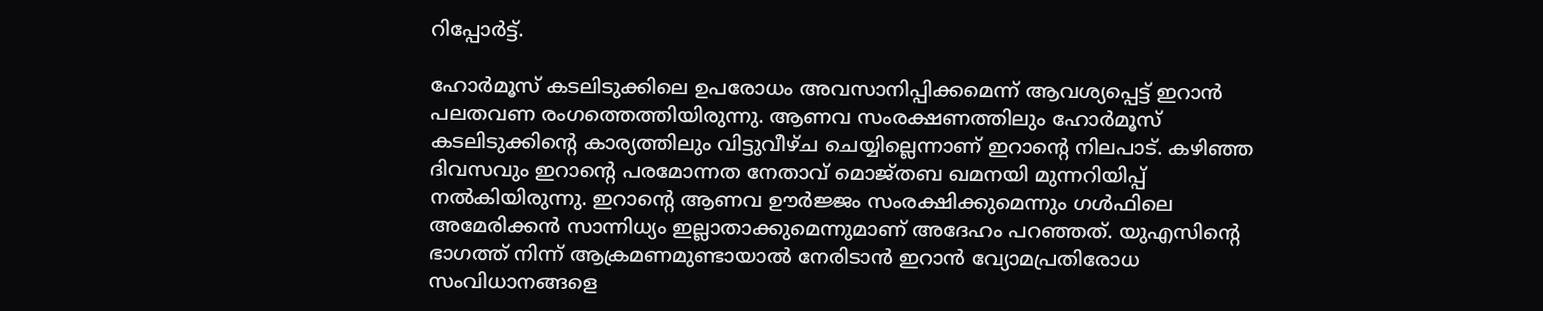റിപ്പോര്‍ട്ട്.

ഹോര്‍മൂസ് കടലിടുക്കിലെ ഉപരോധം അവസാനിപ്പിക്കമെന്ന് ആവശ്യപ്പെട്ട് ഇറാന്‍ പലതവണ രംഗത്തെത്തിയിരുന്നു. ആണവ സംരക്ഷണത്തിലും ഹോര്‍മൂസ് കടലിടുക്കിന്റെ കാര്യത്തിലും വിട്ടുവീഴ്ച ചെയ്യില്ലെന്നാണ് ഇറാന്റെ നിലപാട്. കഴിഞ്ഞ ദിവസവും ഇറാന്റെ പരമോന്നത നേതാവ് മൊജ്തബ ഖമനയി മുന്നറിയിപ്പ് നല്‍കിയിരുന്നു. ഇറാന്റെ ആണവ ഊര്‍ജ്ജം സംരക്ഷിക്കുമെന്നും ഗള്‍ഫിലെ അമേരിക്കന്‍ സാന്നിധ്യം ഇല്ലാതാക്കുമെന്നുമാണ് അദേഹം പറഞ്ഞത്. യുഎസിന്റെ ഭാഗത്ത് നിന്ന് ആക്രമണമുണ്ടായാല്‍ നേരിടാന്‍ ഇറാന്‍ വ്യോമപ്രതിരോധ സംവിധാനങ്ങളെ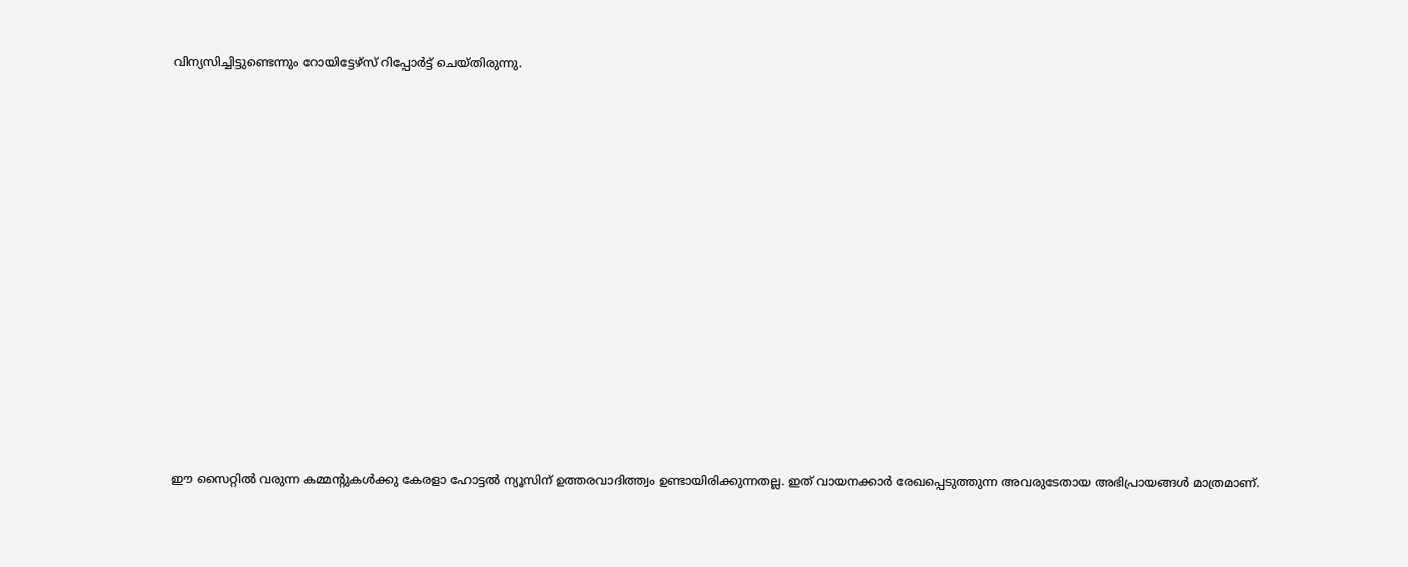വിന്യസിച്ചിട്ടുണ്ടെന്നും റോയിട്ടേഴ്‌സ് റിപ്പോർട്ട് ചെയ്തിരുന്നു.














ഈ സൈറ്റിൽ വരുന്ന കമ്മന്റുകൾക്കു കേരളാ ഹോട്ടൽ ന്യൂസിന് ഉത്തരവാദിത്ത്വം ഉണ്ടായിരിക്കുന്നതല്ല. ഇത് വായനക്കാർ രേഖപ്പെടുത്തുന്ന അവരുടേതായ അഭിപ്രായങ്ങൾ മാത്രമാണ്.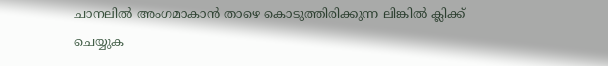ചാനലിൽ അംഗമാകാൻ താഴെ കൊടുത്തിരിക്കുന്ന ലിങ്കിൽ ക്ലിക്ക് ചെയ്യുക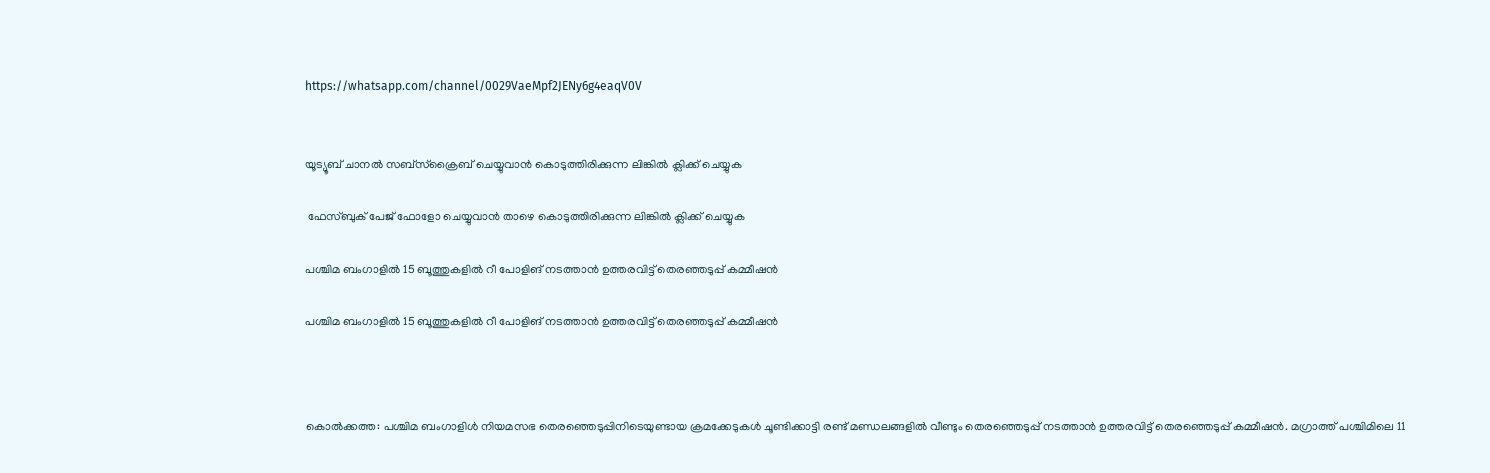https://whatsapp.com/channel/0029VaeMpf2JENy6g4eaqV0V


യൂട്യൂബ് ചാനൽ സബ്സ്ക്രൈബ് ചെയ്യുവാൻ കൊടുത്തിരിക്കുന്ന ലിങ്കിൽ ക്ലിക്ക് ചെയ്യുക

 ഫേസ്ബുക് പേജ് ഫോളോ ചെയ്യുവാൻ താഴെ കൊടുത്തിരിക്കുന്ന ലിങ്കിൽ ക്ലിക്ക് ചെയ്യുക

പശ്ചിമ ബംഗാളില്‍ 15 ബൂത്തുകളില്‍ റീ പോളിങ് നടത്താൻ ഉത്തരവിട്ട് തെരഞ്ഞടുപ്പ് കമ്മീഷന്‍

പശ്ചിമ ബംഗാളില്‍ 15 ബൂത്തുകളില്‍ റീ പോളിങ് നടത്താൻ ഉത്തരവിട്ട് തെരഞ്ഞടുപ്പ് കമ്മീഷന്‍



കൊല്‍ക്കത്ത: പശ്ചിമ ബംഗാളിള്‍ നിയമസഭ തെരഞ്ഞെടുപ്പിനിടെയുണ്ടായ ക്രമക്കേടുകൾ ചൂണ്ടിക്കാട്ടി രണ്ട് മണ്ഡലങ്ങളിൽ വീണ്ടും തെരഞ്ഞെടുപ്പ് നടത്താൻ ഉത്തരവിട്ട് തെരഞ്ഞെടുപ്പ് കമ്മീഷന്‍. മഗ്രാത്ത് പശ്ചിമിലെ 11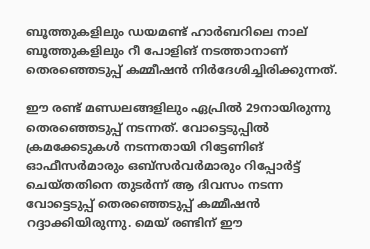ബൂത്തുകളിലും ഡയമണ്ട് ഹാര്‍ബറിലെ നാല് ബൂത്തുകളിലും റീ പോളിങ് നടത്താനാണ് തെരഞ്ഞെടുപ്പ് കമ്മീഷൻ നിർദേശിച്ചിരിക്കുന്നത്.

ഈ രണ്ട് മണ്ഡലങ്ങളിലും ഏപ്രിൽ 29നായിരുന്നു തെരഞ്ഞെടുപ്പ് നടന്നത്. വോട്ടെടുപ്പില്‍ ക്രമക്കേടുകള്‍ നടന്നതായി റിട്ടേണിങ് ഓഫീസര്‍മാരും ഒബ്‌സര്‍വര്‍മാരും റിപ്പോര്‍ട്ട് ചെയ്തതിനെ തുടര്‍ന്ന് ആ ദിവസം നടന്ന വോട്ടെടുപ്പ് തെരഞ്ഞെടുപ്പ് കമ്മീഷന്‍ റദ്ദാക്കിയിരുന്നു. മെയ് രണ്ടിന് ഈ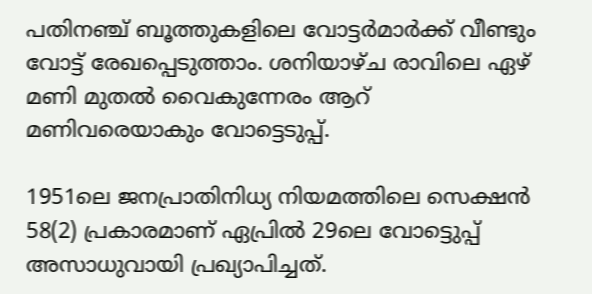പതിനഞ്ച് ബൂത്തുകളിലെ വോട്ടര്‍മാര്‍ക്ക് വീണ്ടും വോട്ട് രേഖപ്പെടുത്താം. ശനിയാഴ്ച രാവിലെ ഏഴ് മണി മുതല്‍ വൈകുന്നേരം ആറ് മണിവരെയാകും വോട്ടെടുപ്പ്.

1951ലെ ജനപ്രാതിനിധ്യ നിയമത്തിലെ സെക്ഷന്‍ 58(2) പ്രകാരമാണ് ഏപ്രില്‍ 29ലെ വോട്ടെുപ്പ് അസാധുവായി പ്രഖ്യാപിച്ചത്.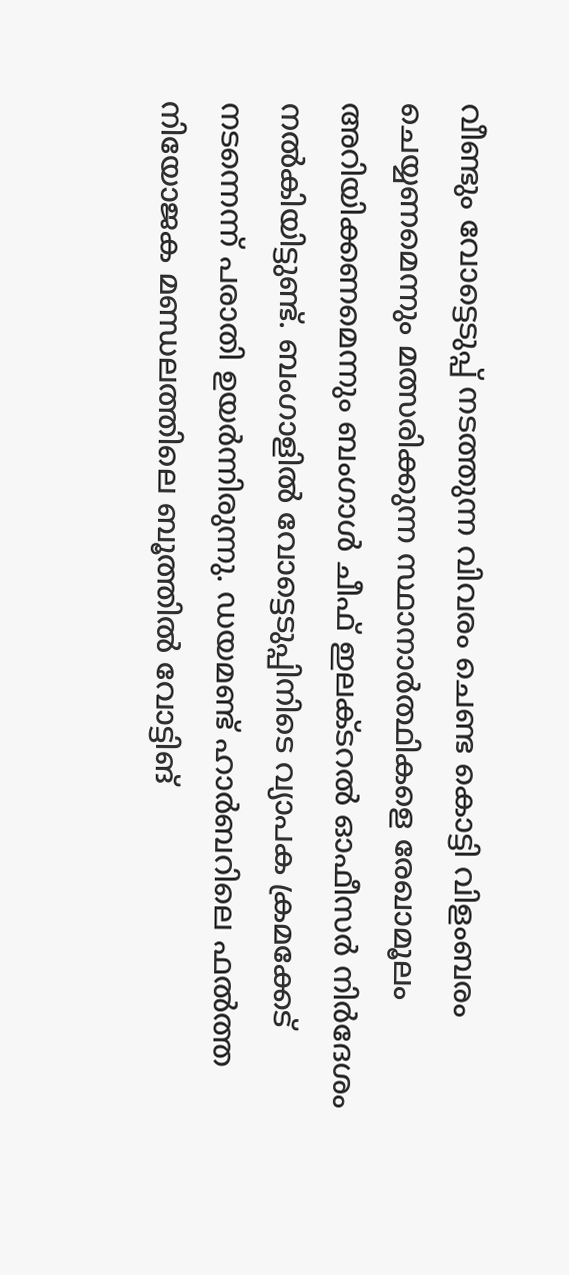വീണ്ടും വോട്ടെടുപ്പ് നടത്തുന്ന വിവരം ചെണ്ട കൊട്ടി വിളംബരം ചെയ്യണമെന്നും മത്സരിക്കുന്ന സ്ഥാനാര്‍ത്ഥികളെ രേഖാമൂലം അറിയിക്കണമെന്നും ബംഗാള്‍ ചീഫ് ഇലക്ടറല്‍ ഓഫീസര്‍ നിര്‍ദേശം നല്‍കിയിട്ടുണ്ട്. ബംഗാളില്‍ വോട്ടെടുപ്പിനിടെ വ്യാപക ക്രമക്കേട് നടന്നെന്ന് പരാതി ഉയര്‍ന്നിരുന്നു. ഡയമണ്ട് ഹാര്‍ബറിലെ ഫല്‍ത്ത നിയോജക മണ്ഡലത്തിലെ ബൂത്തില്‍ വോട്ടിങ്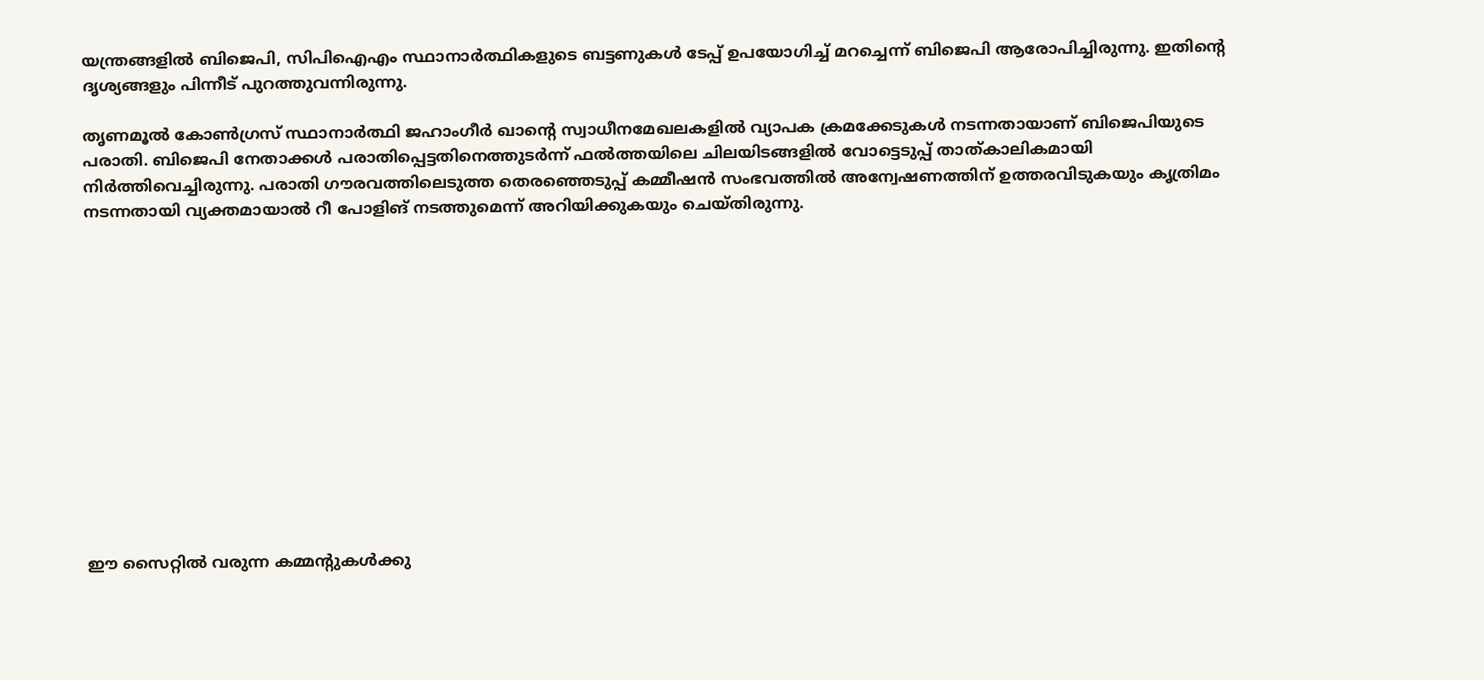യന്ത്രങ്ങളില്‍ ബിജെപി, സിപിഐഎം സ്ഥാനാർത്ഥികളുടെ ബട്ടണുകള്‍ ടേപ്പ് ഉപയോഗിച്ച് മറച്ചെന്ന് ബിജെപി ആരോപിച്ചിരുന്നു. ഇതിന്റെ ദൃശ്യങ്ങളും പിന്നീട് പുറത്തുവന്നിരുന്നു.

തൃണമൂല്‍ കോണ്‍ഗ്രസ് സ്ഥാനാര്‍ത്ഥി ജഹാംഗീര്‍ ഖാന്റെ സ്വാധീനമേഖലകളില്‍ വ്യാപക ക്രമക്കേടുകള്‍ നടന്നതായാണ് ബിജെപിയുടെ പരാതി. ബിജെപി നേതാക്കള്‍ പരാതിപ്പെട്ടതിനെത്തുടര്‍ന്ന് ഫല്‍ത്തയിലെ ചിലയിടങ്ങളില്‍ വോട്ടെടുപ്പ് താത്കാലികമായി നിര്‍ത്തിവെച്ചിരുന്നു. പരാതി ഗൗരവത്തിലെടുത്ത തെരഞ്ഞെടുപ്പ് കമ്മീഷന്‍ സംഭവത്തില്‍ അന്വേഷണത്തിന് ഉത്തരവിടുകയും കൃത്രിമം നടന്നതായി വ്യക്തമായാല്‍ റീ പോളിങ് നടത്തുമെന്ന് അറിയിക്കുകയും ചെയ്തിരുന്നു.













ഈ സൈറ്റിൽ വരുന്ന കമ്മന്റുകൾക്കു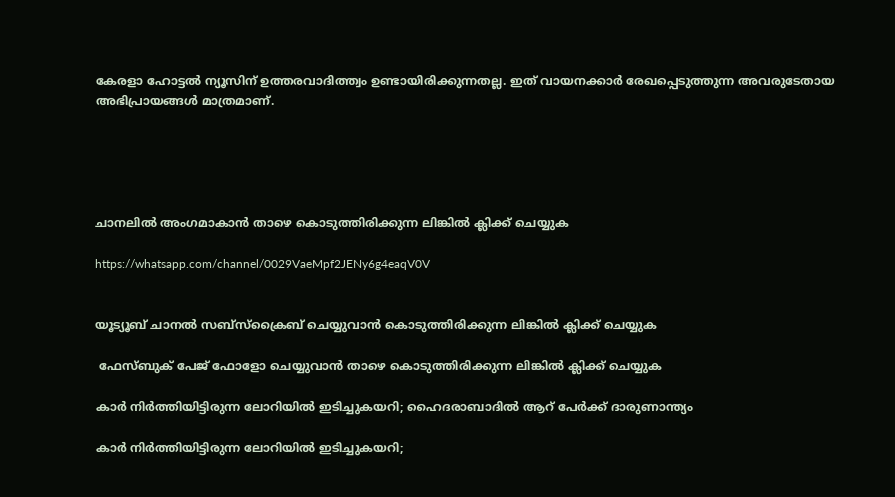കേരളാ ഹോട്ടൽ ന്യൂസിന് ഉത്തരവാദിത്ത്വം ഉണ്ടായിരിക്കുന്നതല്ല. ഇത് വായനക്കാർ രേഖപ്പെടുത്തുന്ന അവരുടേതായ അഭിപ്രായങ്ങൾ മാത്രമാണ്.





ചാനലിൽ അംഗമാകാൻ താഴെ കൊടുത്തിരിക്കുന്ന ലിങ്കിൽ ക്ലിക്ക് ചെയ്യുക

https://whatsapp.com/channel/0029VaeMpf2JENy6g4eaqV0V


യൂട്യൂബ് ചാനൽ സബ്സ്ക്രൈബ് ചെയ്യുവാൻ കൊടുത്തിരിക്കുന്ന ലിങ്കിൽ ക്ലിക്ക് ചെയ്യുക

 ഫേസ്ബുക് പേജ് ഫോളോ ചെയ്യുവാൻ താഴെ കൊടുത്തിരിക്കുന്ന ലിങ്കിൽ ക്ലിക്ക് ചെയ്യുക

കാര്‍ നിര്‍ത്തിയിട്ടിരുന്ന ലോറിയില്‍ ഇടിച്ചുകയറി; ഹൈദരാബാദില്‍ ആറ് പേര്‍ക്ക് ദാരുണാന്ത്യം

കാര്‍ നിര്‍ത്തിയിട്ടിരുന്ന ലോറിയില്‍ ഇടിച്ചുകയറി;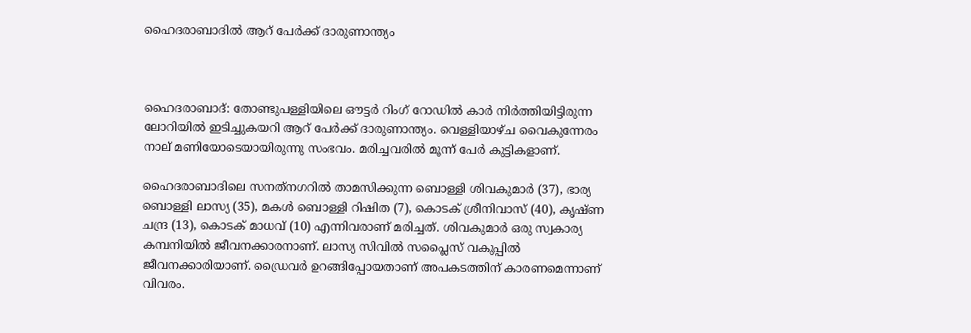ഹൈദരാബാദില്‍ ആറ് പേര്‍ക്ക് ദാരുണാന്ത്യം



ഹൈദരാബാദ്: തോണ്ടുപള്ളിയിലെ ഔട്ടര്‍ റിംഗ് റോഡില്‍ കാര്‍ നിര്‍ത്തിയിട്ടിരുന്ന ലോറിയില്‍ ഇടിച്ചുകയറി ആറ് പേര്‍ക്ക് ദാരുണാന്ത്യം. വെള്ളിയാഴ്ച വൈകുന്നേരം നാല് മണിയോടെയായിരുന്നു സംഭവം. മരിച്ചവരില്‍ മൂന്ന് പേര്‍ കുട്ടികളാണ്.

ഹൈദരാബാദിലെ സനത്‌നഗറില്‍ താമസിക്കുന്ന ബൊള്ളി ശിവകുമാര്‍ (37), ഭാര്യ ബൊള്ളി ലാസ്യ (35), മകള്‍ ബൊള്ളി റിഷിത (7), കൊടക് ശ്രീനിവാസ് (40), കൃഷ്ണ ചന്ദ്ര (13), കൊടക് മാധവ് (10) എന്നിവരാണ് മരിച്ചത്. ശിവകുമാര്‍ ഒരു സ്വകാര്യ കമ്പനിയില്‍ ജീവനക്കാരനാണ്. ലാസ്യ സിവില്‍ സപ്ലൈസ് വകുപ്പില്‍ ജീവനക്കാരിയാണ്. ഡ്രൈവർ ഉറങ്ങിപ്പോയതാണ് അപകടത്തിന് കാരണമെന്നാണ് വിവരം.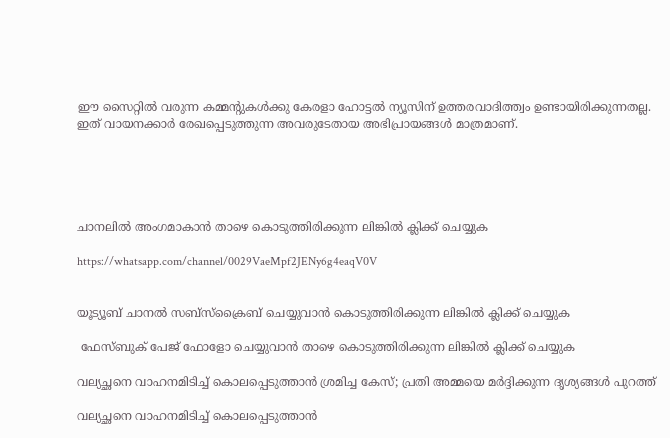ഈ സൈറ്റിൽ വരുന്ന കമ്മന്റുകൾക്കു കേരളാ ഹോട്ടൽ ന്യൂസിന് ഉത്തരവാദിത്ത്വം ഉണ്ടായിരിക്കുന്നതല്ല. ഇത് വായനക്കാർ രേഖപ്പെടുത്തുന്ന അവരുടേതായ അഭിപ്രായങ്ങൾ മാത്രമാണ്.





ചാനലിൽ അംഗമാകാൻ താഴെ കൊടുത്തിരിക്കുന്ന ലിങ്കിൽ ക്ലിക്ക് ചെയ്യുക

https://whatsapp.com/channel/0029VaeMpf2JENy6g4eaqV0V


യൂട്യൂബ് ചാനൽ സബ്സ്ക്രൈബ് ചെയ്യുവാൻ കൊടുത്തിരിക്കുന്ന ലിങ്കിൽ ക്ലിക്ക് ചെയ്യുക

 ഫേസ്ബുക് പേജ് ഫോളോ ചെയ്യുവാൻ താഴെ കൊടുത്തിരിക്കുന്ന ലിങ്കിൽ ക്ലിക്ക് ചെയ്യുക

വല്യച്ഛനെ വാഹനമിടിച്ച് കൊലപ്പെടുത്താന്‍ ശ്രമിച്ച കേസ്; പ്രതി അമ്മയെ മര്‍ദ്ദിക്കുന്ന ദൃശ്യങ്ങള്‍ പുറത്ത്

വല്യച്ഛനെ വാഹനമിടിച്ച് കൊലപ്പെടുത്താന്‍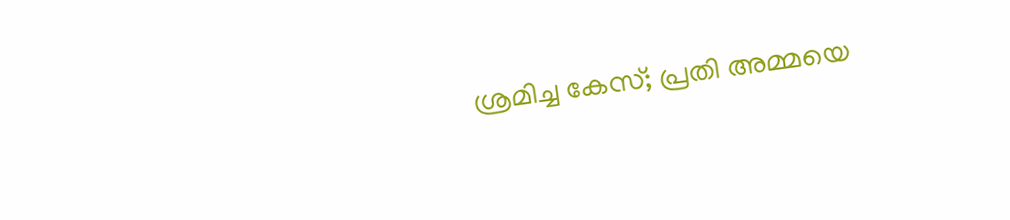ശ്രമിച്ച കേസ്; പ്രതി അമ്മയെ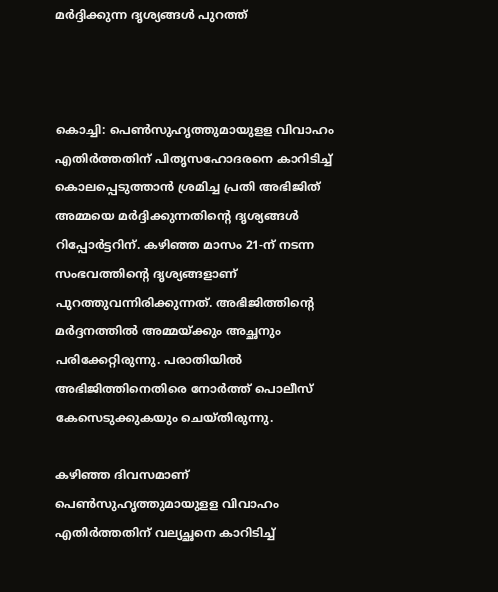മര്‍ദ്ദിക്കുന്ന ദൃശ്യങ്ങള്‍ പുറത്ത്



കൊച്ചി: പെണ്‍സുഹൃത്തുമായുളള വിവാഹം എതിര്‍ത്തതിന് പിതൃസഹോദരനെ കാറിടിച്ച് കൊലപ്പെടുത്താന്‍ ശ്രമിച്ച പ്രതി അഭിജിത് അമ്മയെ മര്‍ദ്ദിക്കുന്നതിന്റെ ദൃശ്യങ്ങള്‍ റിപ്പോര്‍ട്ടറിന്. കഴിഞ്ഞ മാസം 21-ന് നടന്ന സംഭവത്തിന്റെ ദൃശ്യങ്ങളാണ് പുറത്തുവന്നിരിക്കുന്നത്. അഭിജിത്തിന്റെ മര്‍ദ്ദനത്തില്‍ അമ്മയ്ക്കും അച്ഛനും പരിക്കേറ്റിരുന്നു. പരാതിയില്‍ അഭിജിത്തിനെതിരെ നോര്‍ത്ത് പൊലീസ് കേസെടുക്കുകയും ചെയ്തിരുന്നു.

കഴിഞ്ഞ ദിവസമാണ് പെണ്‍സുഹൃത്തുമായുളള വിവാഹം എതിര്‍ത്തതിന് വല്യച്ഛനെ കാറിടിച്ച്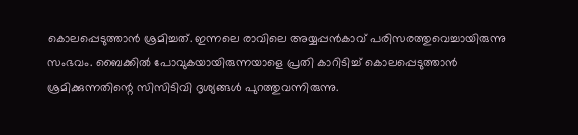കൊലപ്പെടുത്താന്‍ ശ്രമിച്ചത്. ഇന്നലെ രാവിലെ അയ്യപ്പന്‍കാവ് പരിസരത്തുവെച്ചായിരുന്നു സംഭവം. ബൈക്കില്‍ പോവുകയായിരുന്നയാളെ പ്രതി കാറിടിച്ച് കൊലപ്പെടുത്താന്‍ ശ്രമിക്കുന്നതിന്റെ സിസിടിവി ദൃശ്യങ്ങള്‍ പുറത്തുവന്നിരുന്നു.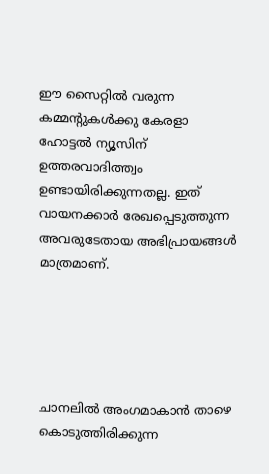ഈ സൈറ്റിൽ വരുന്ന കമ്മന്റുകൾക്കു കേരളാ ഹോട്ടൽ ന്യൂസിന് ഉത്തരവാദിത്ത്വം ഉണ്ടായിരിക്കുന്നതല്ല. ഇത് വായനക്കാർ രേഖപ്പെടുത്തുന്ന അവരുടേതായ അഭിപ്രായങ്ങൾ മാത്രമാണ്.





ചാനലിൽ അംഗമാകാൻ താഴെ കൊടുത്തിരിക്കുന്ന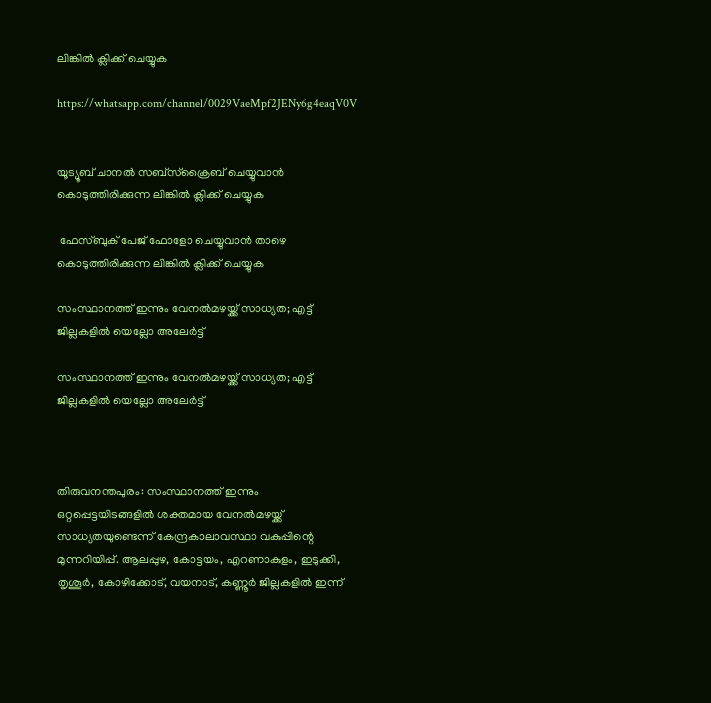ലിങ്കിൽ ക്ലിക്ക് ചെയ്യുക

https://whatsapp.com/channel/0029VaeMpf2JENy6g4eaqV0V


യൂട്യൂബ് ചാനൽ സബ്സ്ക്രൈബ് ചെയ്യുവാൻ കൊടുത്തിരിക്കുന്ന ലിങ്കിൽ ക്ലിക്ക് ചെയ്യുക

 ഫേസ്ബുക് പേജ് ഫോളോ ചെയ്യുവാൻ താഴെ കൊടുത്തിരിക്കുന്ന ലിങ്കിൽ ക്ലിക്ക് ചെയ്യുക

സംസ്ഥാനത്ത് ഇന്നും വേനല്‍മഴയ്ക്ക് സാധ്യത; എട്ട് ജില്ലകളില്‍ യെല്ലോ അലേര്‍ട്ട്

സംസ്ഥാനത്ത് ഇന്നും വേനല്‍മഴയ്ക്ക് സാധ്യത; എട്ട് ജില്ലകളില്‍ യെല്ലോ അലേര്‍ട്ട്



തിരുവനന്തപുരം: സംസ്ഥാനത്ത് ഇന്നും ഒറ്റപ്പെട്ടയിടങ്ങളില്‍ ശക്തമായ വേനല്‍മഴയ്ക്ക് സാധ്യതയുണ്ടെന്ന് കേന്ദ്രകാലാവസ്ഥാ വകുപ്പിന്റെ മുന്നറിയിപ്പ്. ആലപ്പുഴ, കോട്ടയം, എറണാകുളം, ഇടുക്കി, തൃശൂര്‍, കോഴിക്കോട്, വയനാട്, കണ്ണൂര്‍ ജില്ലകളില്‍ ഇന്ന്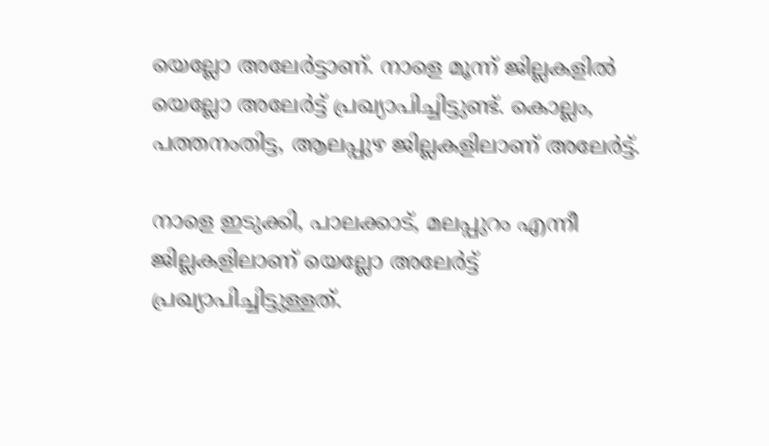യെല്ലോ അലേര്‍ട്ടാണ്. നാളെ മൂന്ന് ജില്ലകളില്‍ യെല്ലോ അലേര്‍ട്ട് പ്രഖ്യാപിച്ചിട്ടുണ്ട്. കൊല്ലം, പത്തനംതിട്ട, ആലപ്പുഴ ജില്ലകളിലാണ് അലേര്‍ട്ട്.

നാളെ ഇടുക്കി, പാലക്കാട്, മലപ്പുറം എന്നീ ജില്ലകളിലാണ് യെല്ലോ അലേര്‍ട്ട് പ്രഖ്യാപിച്ചിട്ടുള്ളത്.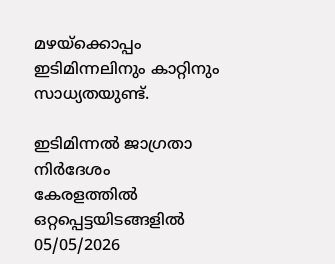മഴയ്‌ക്കൊപ്പം ഇടിമിന്നലിനും കാറ്റിനും സാധ്യതയുണ്ട്.

ഇടിമിന്നല്‍ ജാഗ്രതാ നിര്‍ദേശം
കേരളത്തില്‍ ഒറ്റപ്പെട്ടയിടങ്ങളില്‍ 05/05/2026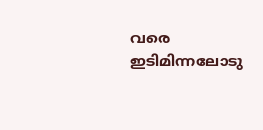വരെ ഇടിമിന്നലോടു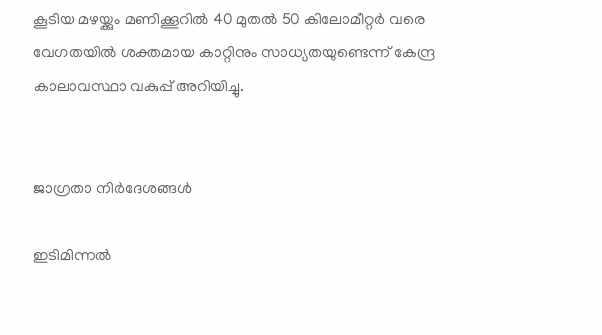കൂടിയ മഴയ്ക്കും മണിക്കൂറില്‍ 40 മുതല്‍ 50 കിലോമീറ്റര്‍ വരെ വേഗതയില്‍ ശക്തമായ കാറ്റിനും സാധ്യതയുണ്ടെന്ന് കേന്ദ്ര കാലാവസ്ഥാ വകുപ്പ് അറിയിച്ചു.


ജാഗ്രതാ നിര്‍ദേശങ്ങള്‍

ഇടിമിന്നല്‍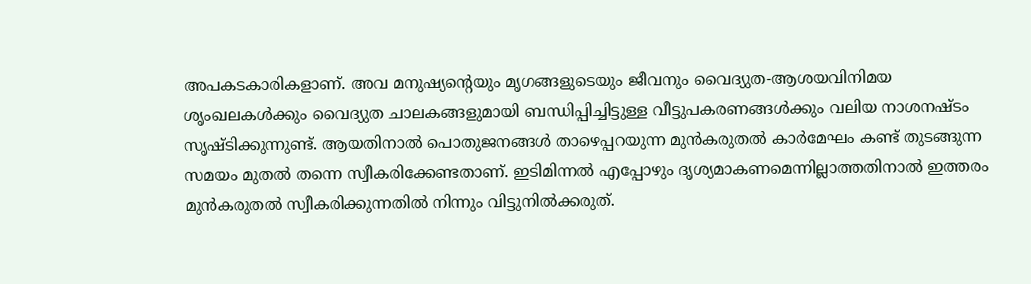അപകടകാരികളാണ്. അവ മനുഷ്യന്റെയും മൃഗങ്ങളുടെയും ജീവനും വൈദ്യുത-ആശയവിനിമയ ശൃംഖലകള്‍ക്കും വൈദ്യുത ചാലകങ്ങളുമായി ബന്ധിപ്പിച്ചിട്ടുള്ള വീട്ടുപകരണങ്ങള്‍ക്കും വലിയ നാശനഷ്ടം സൃഷ്ടിക്കുന്നുണ്ട്. ആയതിനാല്‍ പൊതുജനങ്ങള്‍ താഴെപ്പറയുന്ന മുന്‍കരുതല്‍ കാര്‍മേഘം കണ്ട് തുടങ്ങുന്ന സമയം മുതല്‍ തന്നെ സ്വീകരിക്കേണ്ടതാണ്. ഇടിമിന്നല്‍ എപ്പോഴും ദൃശ്യമാകണമെന്നില്ലാത്തതിനാല്‍ ഇത്തരം മുന്‍കരുതല്‍ സ്വീകരിക്കുന്നതില്‍ നിന്നും വിട്ടുനില്‍ക്കരുത്.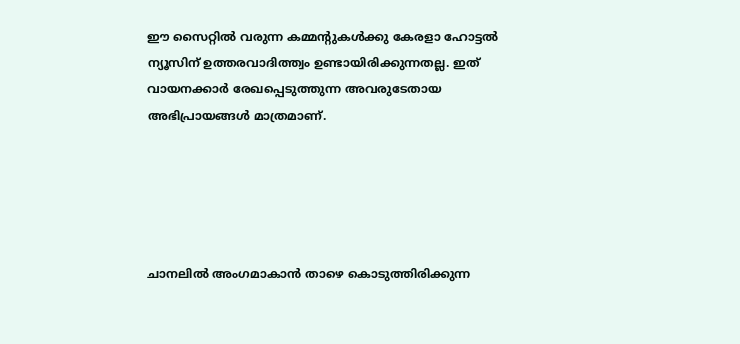ഈ സൈറ്റിൽ വരുന്ന കമ്മന്റുകൾക്കു കേരളാ ഹോട്ടൽ ന്യൂസിന് ഉത്തരവാദിത്ത്വം ഉണ്ടായിരിക്കുന്നതല്ല. ഇത് വായനക്കാർ രേഖപ്പെടുത്തുന്ന അവരുടേതായ അഭിപ്രായങ്ങൾ മാത്രമാണ്.





ചാനലിൽ അംഗമാകാൻ താഴെ കൊടുത്തിരിക്കുന്ന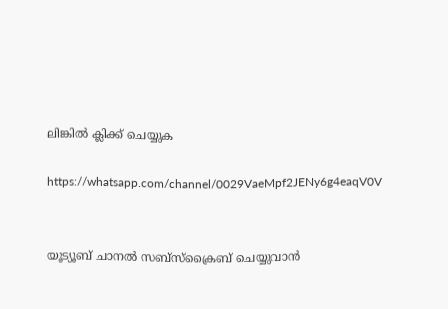ലിങ്കിൽ ക്ലിക്ക് ചെയ്യുക

https://whatsapp.com/channel/0029VaeMpf2JENy6g4eaqV0V


യൂട്യൂബ് ചാനൽ സബ്സ്ക്രൈബ് ചെയ്യുവാൻ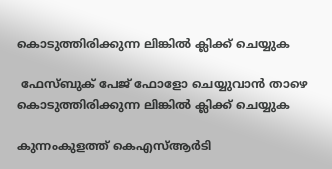കൊടുത്തിരിക്കുന്ന ലിങ്കിൽ ക്ലിക്ക് ചെയ്യുക

 ഫേസ്ബുക് പേജ് ഫോളോ ചെയ്യുവാൻ താഴെ കൊടുത്തിരിക്കുന്ന ലിങ്കിൽ ക്ലിക്ക് ചെയ്യുക

കുന്നംകുളത്ത് കെഎസ്ആർടി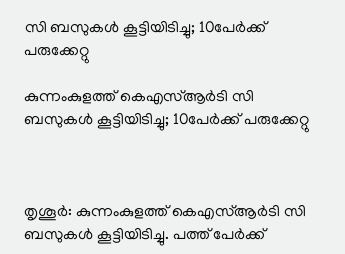സി ബസുകൾ കൂട്ടിയിടിച്ചു; 10പേര്‍ക്ക് പരുക്കേറ്റു

കുന്നംകുളത്ത് കെഎസ്ആർടി സി ബസുകൾ കൂട്ടിയിടിച്ചു; 10പേര്‍ക്ക് പരുക്കേറ്റു



തൃശൂര്‍: കുന്നംകുളത്ത് കെഎസ്ആർടി സി ബസുകൾ കൂട്ടിയിടിച്ചു. പത്ത് പേർക്ക്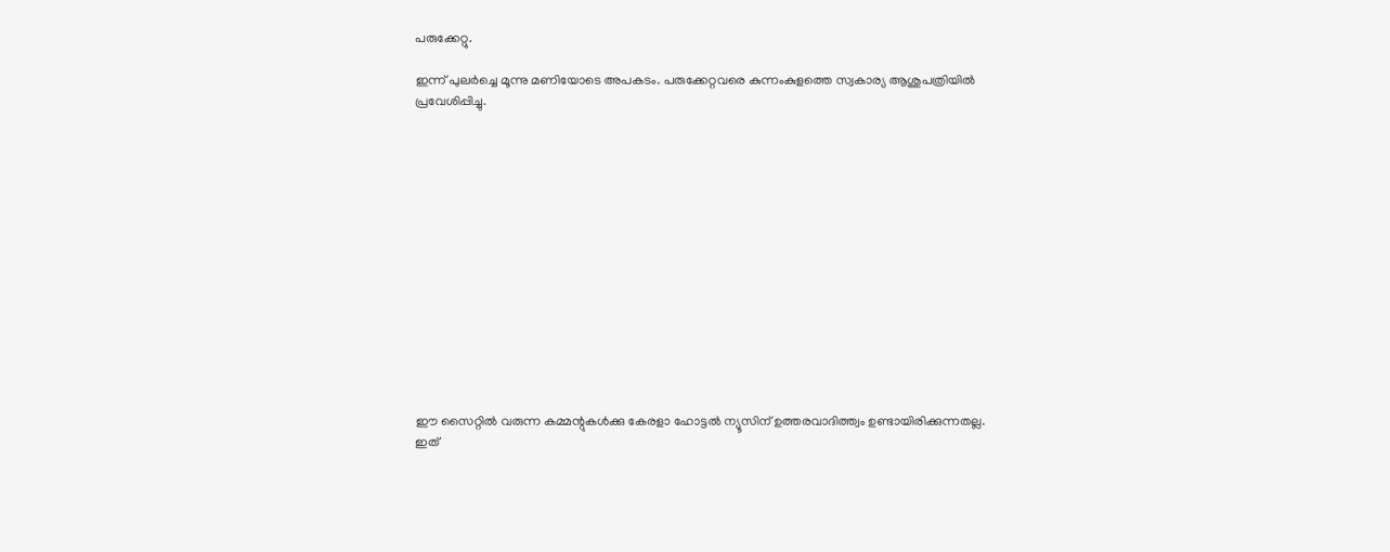പരുക്കേറ്റു.

ഇന്ന് പുലർച്ചെ മൂന്നു മണിയോടെ അപകടം. പരുക്കേറ്റവരെ കുന്നംകുളത്തെ സ്വകാര്യ ആശുപത്രിയിൽ പ്രവേശിപ്പിച്ചു.














ഈ സൈറ്റിൽ വരുന്ന കമ്മന്റുകൾക്കു കേരളാ ഹോട്ടൽ ന്യൂസിന് ഉത്തരവാദിത്ത്വം ഉണ്ടായിരിക്കുന്നതല്ല. ഇത്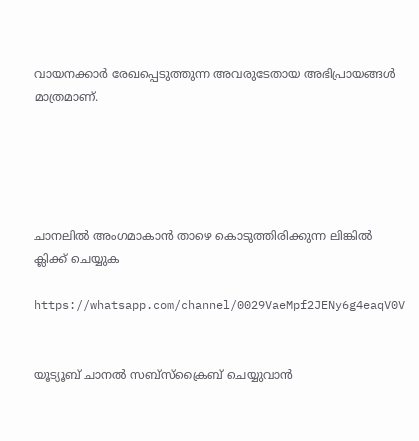വായനക്കാർ രേഖപ്പെടുത്തുന്ന അവരുടേതായ അഭിപ്രായങ്ങൾ മാത്രമാണ്.





ചാനലിൽ അംഗമാകാൻ താഴെ കൊടുത്തിരിക്കുന്ന ലിങ്കിൽ ക്ലിക്ക് ചെയ്യുക

https://whatsapp.com/channel/0029VaeMpf2JENy6g4eaqV0V


യൂട്യൂബ് ചാനൽ സബ്സ്ക്രൈബ് ചെയ്യുവാൻ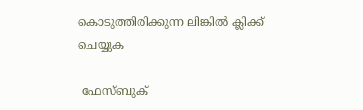കൊടുത്തിരിക്കുന്ന ലിങ്കിൽ ക്ലിക്ക് ചെയ്യുക

 ഫേസ്ബുക്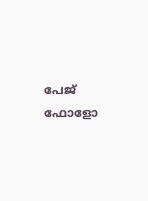പേജ് ഫോളോ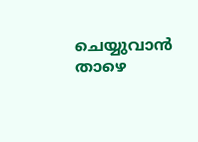ചെയ്യുവാൻ താഴെ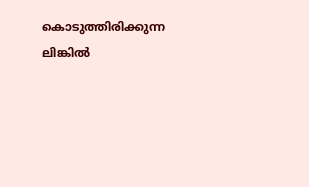കൊടുത്തിരിക്കുന്ന ലിങ്കിൽ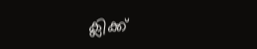ക്ലിക്ക്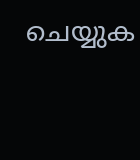ചെയ്യുക